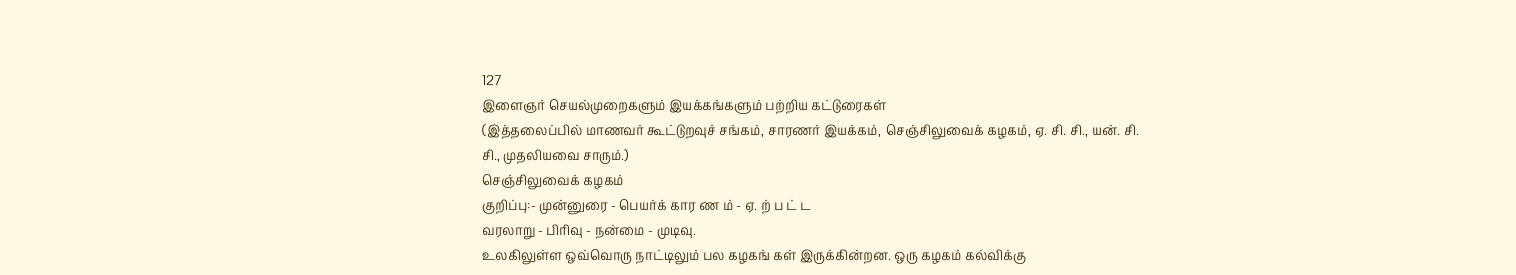127
இளைஞர் செயல்முறைகளும் இயக்கங்களும் பற்றிய கட்டுரைகள்
(இத்தலைப்பில் மாணவர் கூட்டுறவுச் சங்கம், சாரணர் இயக்கம், செஞ்சிலுவைக் கழகம், ஏ. சி. சி., யன். சி. சி., முதலியவை சாரும்.)
செஞ்சிலுவைக் கழகம்
குறிப்பு:- முன்னுரை - பெயர்க் கார ண ம் - ஏ. ற் ப ட் ட
வரலாறு - பிரிவு - நன்மை - முடிவு.
உலகிலுள்ள ஒவ்வொரு நாட்டிலும் பல கழகங் கள் இருக்கின்றன. ஒரு கழகம் கல்விக்கு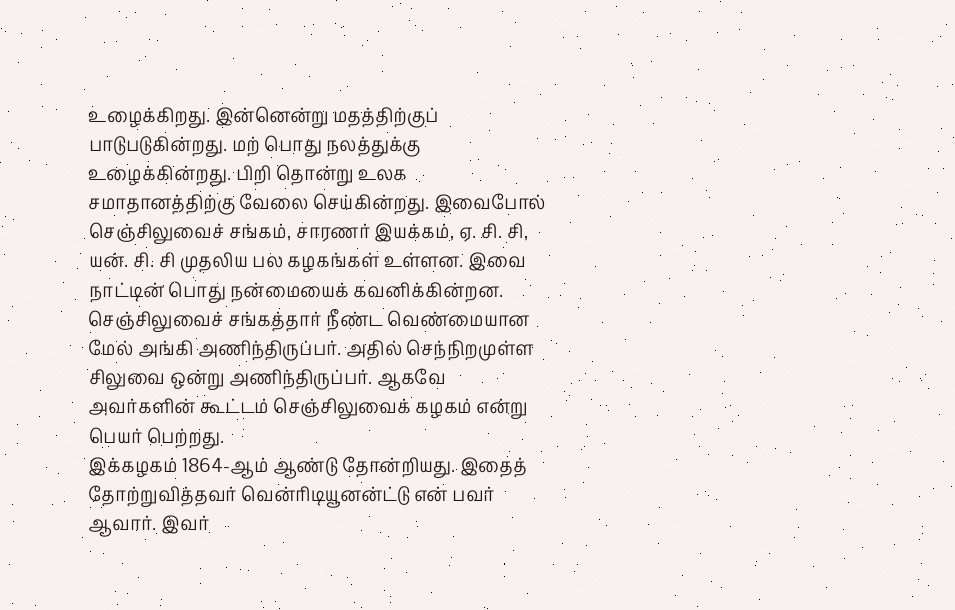உழைக்கிறது. இன்னென்று மதத்திற்குப் பாடுபடுகின்றது. மற் பொது நலத்துக்கு உழைக்கின்றது. பிறி தொன்று உலக சமாதானத்திற்கு வேலை செய்கின்றது. இவைபோல் செஞ்சிலுவைச் சங்கம், சாரணர் இயக்கம், ஏ. சி. சி, யன். சி. சி முதலிய பல கழகங்கள் உள்ளன. இவை நாட்டின் பொது நன்மையைக் கவனிக்கின்றன.
செஞ்சிலுவைச் சங்கத்தார் நீண்ட வெண்மையான மேல் அங்கி அணிந்திருப்பர். அதில் செந்நிறமுள்ள சிலுவை ஒன்று அணிந்திருப்பர். ஆகவே அவர்களின் கூட்டம் செஞ்சிலுவைக் கழகம் என்று பெயர் பெற்றது.
இக்கழகம் 1864-ஆம் ஆண்டு தோன்றியது. இதைத் தோற்றுவித்தவர் வென்ரிடியூனன்ட்டு என் பவர் ஆவார். இவர்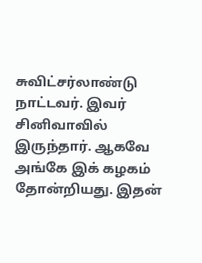சுவிட்சர்லாண்டு நாட்டவர். இவர் சினிவாவில் இருந்தார். ஆகவே அங்கே இக் கழகம் தோன்றியது. இதன்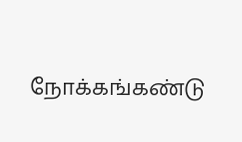நோக்கங்கண்டு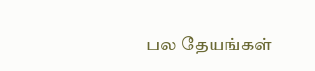பல தேயங்கள்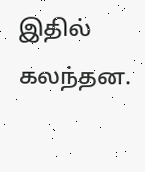இதில் கலந்தன.